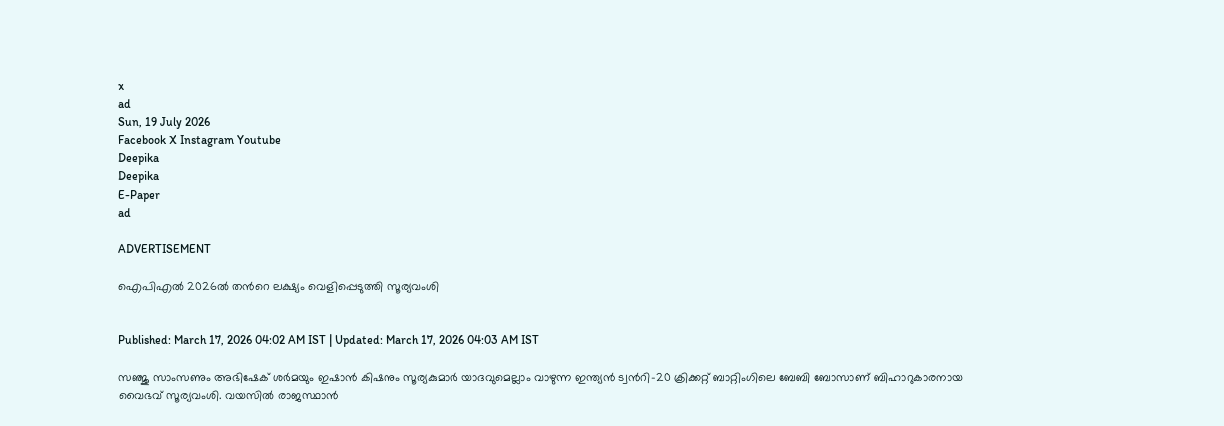x
ad
Sun, 19 July 2026
Facebook X Instagram Youtube
Deepika
Deepika
E-Paper
ad

ADVERTISEMENT

ഐപിഎല്‍ 2026ല്‍ തന്‍റെ ലക്ഷ്യം വെളിപ്പെടുത്തി സൂര്യവംശി


Published: March 17, 2026 04:02 AM IST | Updated: March 17, 2026 04:03 AM IST

സഞ്ജു സാംസണും അഭിഷേക് ശര്‍മയും ഇഷാന്‍ കിഷനും സൂര്യകുമാര്‍ യാദവുമെല്ലാം വാഴുന്ന ഇന്ത്യന്‍ ട്വന്‍റി-20 ക്രിക്കറ്റ് ബാറ്റിംഗിലെ ബേബി ബോസാണ് ബിഹാറുകാരനായ വൈഭവ് സൂര്യവംശി. വയസില്‍ രാജസ്ഥാന്‍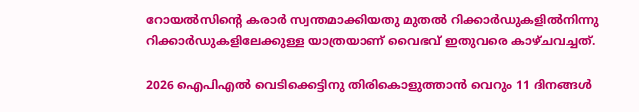റോയല്‍സിന്‍റെ കരാര്‍ സ്വന്തമാക്കിയതു മുതല്‍ റിക്കാര്‍ഡുകളില്‍നിന്നു റിക്കാര്‍ഡുകളിലേക്കുള്ള യാത്രയാണ് വൈഭവ് ഇതുവരെ കാഴ്ചവച്ചത്.

2026 ഐപിഎല്‍ വെടിക്കെട്ടിനു തിരികൊളുത്താന്‍ വെറും 11 ദിനങ്ങള്‍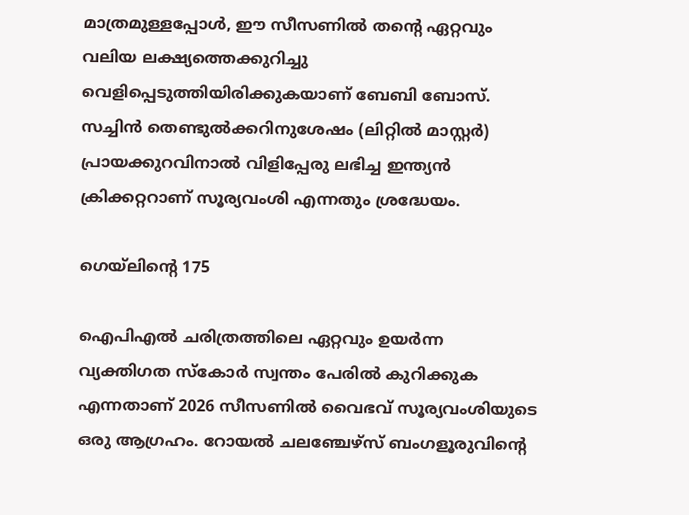മാത്രമുള്ളപ്പോള്‍, ഈ സീസണില്‍ തന്‍റെ ഏറ്റവും വലിയ ലക്ഷ്യത്തെക്കുറിച്ചു വെളിപ്പെടുത്തിയിരിക്കുകയാണ് ബേബി ബോസ്. സച്ചിന്‍ തെണ്ടുല്‍ക്കറിനുശേഷം (ലിറ്റില്‍ മാസ്റ്റര്‍) പ്രായക്കുറവിനാല്‍ വിളിപ്പേരു ലഭിച്ച ഇന്ത്യന്‍ ക്രിക്കറ്ററാണ് സൂര്യവംശി എന്നതും ശ്രദ്ധേയം.

ഗെയ്‌ലിന്‍റെ 175

ഐപിഎല്‍ ചരിത്രത്തിലെ ഏറ്റവും ഉയര്‍ന്ന വ്യക്തിഗത സ്‌കോര്‍ സ്വന്തം പേരില്‍ കുറിക്കുക എന്നതാണ് 2026 സീസണില്‍ വൈഭവ് സൂര്യവംശിയുടെ ഒരു ആഗ്രഹം. റോയല്‍ ചലഞ്ചേഴ്‌സ് ബംഗളൂരുവിന്‍റെ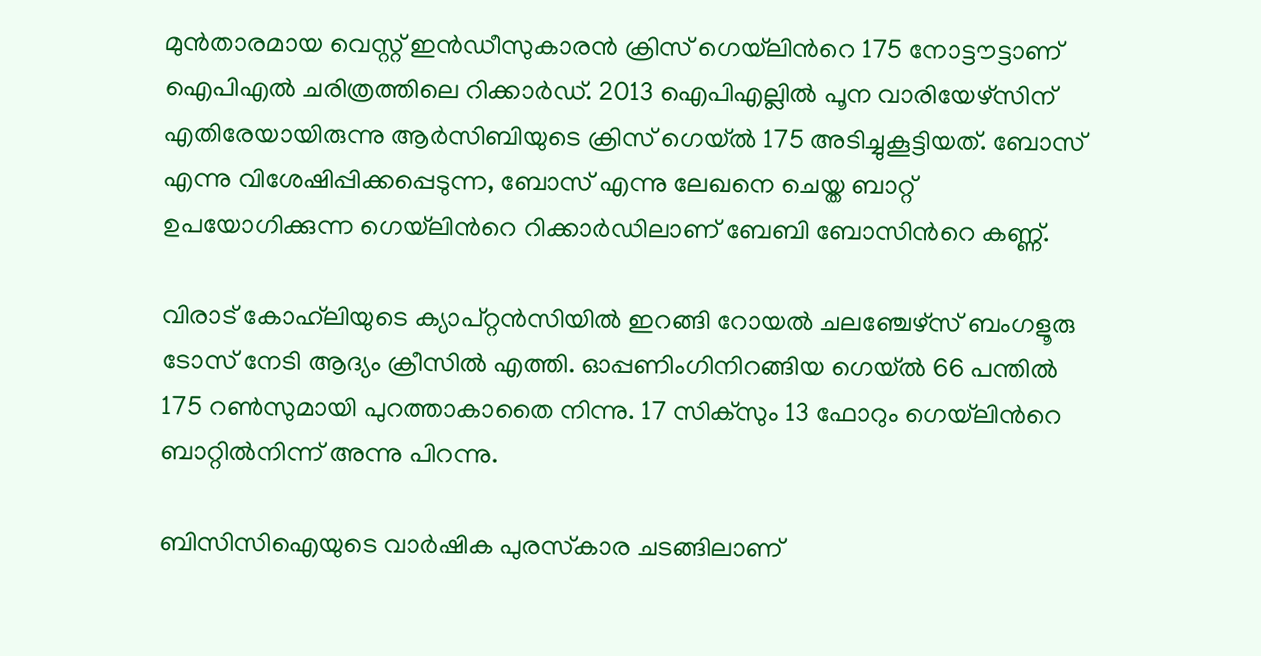മുന്‍താരമായ വെസ്റ്റ് ഇന്‍ഡീസുകാരന്‍ ക്രിസ് ഗെയ്‌‌ലിന്‍റെ 175 നോട്ടൗട്ടാണ് ഐപിഎല്‍ ചരിത്രത്തിലെ റിക്കാര്‍ഡ്. 2013 ഐപിഎല്ലില്‍ പൂന വാരിയേഴ്‌സിന് എതിരേയായിരുന്നു ആര്‍സിബിയുടെ ക്രിസ് ഗെയ്‌ല്‍ 175 അടിച്ചുകൂട്ടിയത്. ബോസ് എന്നു വിശേഷിപ്പിക്കപ്പെടുന്ന, ബോസ് എന്നു ലേഖനെ ചെയ്ത ബാറ്റ് ഉപയോഗിക്കുന്ന ഗെയ്‌ലിന്‍റെ റിക്കാർഡിലാണ് ബേബി ബോസിന്‍റെ കണ്ണ്.

വിരാട് കോഹ്‌ലിയുടെ ക്യാപ്റ്റന്‍സിയില്‍ ഇറങ്ങി റോയല്‍ ചലഞ്ചേഴ്‌സ് ബംഗളൂരു ടോസ് നേടി ആദ്യം ക്രീസില്‍ എത്തി. ഓപ്പണിംഗിനിറങ്ങിയ ഗെയ്‌ല്‍ 66 പന്തില്‍ 175 റണ്‍സുമായി പുറത്താകാതൈ നിന്നു. 17 സിക്‌സും 13 ഫോറും ഗെയ്‌‌ലിന്‍റെ ബാറ്റില്‍നിന്ന് അന്നു പിറന്നു.

ബിസിസിഐയുടെ വാര്‍ഷിക പുരസ്‌കാര ചടങ്ങിലാണ്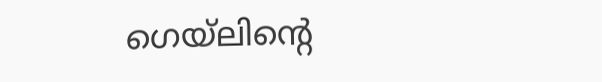ഗെയ്‌‌ലിന്‍റെ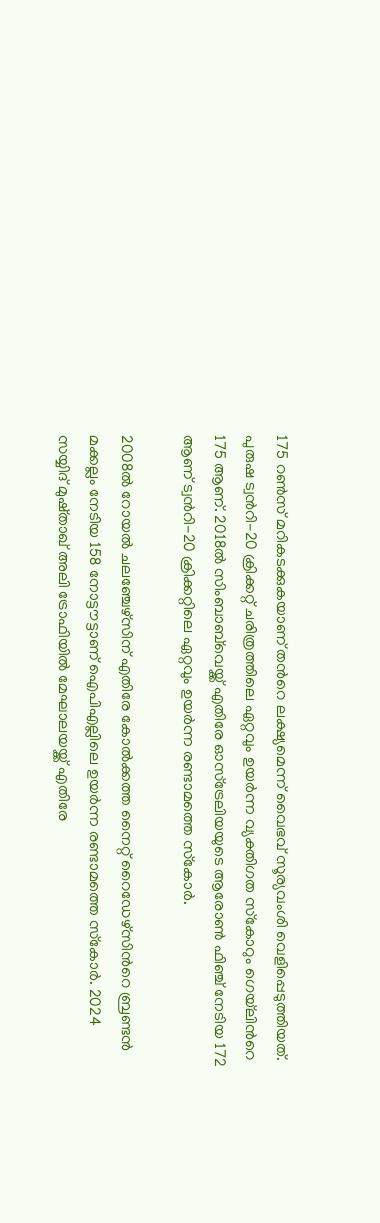175 റണ്‍സ് മറികടക്കുകയാണ് തന്‍റെ ലക്ഷ്യമെന്ന് വൈഭവ് സൂര്യവംശി വെളിപ്പെടുത്തിയത്. പുരുഷ ട്വന്‍റി-20 ക്രിക്കറ്റ് ചരിത്രത്തിലെ ഏറ്റവും ഉയര്‍ന്ന വ്യക്തിഗത സ്‌കോറും ഗെയ്‌‌ലിന്‍റെ 175 ആണ്. 2018ല്‍ സിംബാബ്‌വെയ്ക്ക് എതിരേ ഓസ്‌ട്രേലിയയുടെ ആരോണ്‍ ഫിഞ്ച് നേടിയ 172 ആണ് ട്വന്‍റി-20 ക്രിക്കറ്റിലെ ഏറ്റവും ഉയര്‍ന്ന രണ്ടാമത്തെ സ്‌കോര്‍.

2008ല്‍ റോയല്‍ ചലഞ്ചേഴ്‌സിന് എതിരേ കോല്‍ക്കത്ത നൈറ്റ് റൈഡേഴ്‌സിന്‍റെ ബ്രണ്ടന്‍ മക്കല്ലം നേടിയ 158 നോട്ടൗട്ടാണ് ഐപിഎല്ലിലെ ഉയര്‍ന്ന രണ്ടാമത്തെ സ്‌കോര്‍. 2024 സയ്യിദ് മുഷ്താഖ് അലി ട്രോഫിയില്‍ മേഘാലയയ്ക്ക് എതിരേ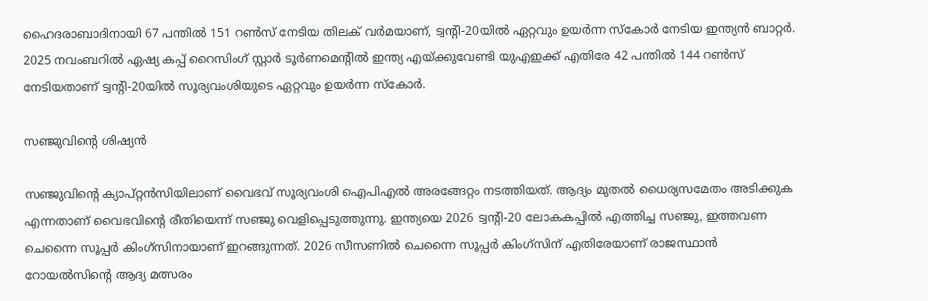ഹൈദരാബാദിനായി 67 പന്തില്‍ 151 റണ്‍സ് നേടിയ തിലക് വര്‍മയാണ്, ട്വന്‍റി-20യില്‍ ഏറ്റവും ഉയര്‍ന്ന സ്‌കോര്‍ നേടിയ ഇന്ത്യന്‍ ബാറ്റര്‍. 2025 നവംബറില്‍ ഏഷ്യ കപ്പ് റൈസിംഗ് സ്റ്റാര്‍ ടൂര്‍ണമെന്‍റില്‍ ഇന്ത്യ എയ്ക്കുവേണ്ടി യുഎഇക്ക് എതിരേ 42 പന്തില്‍ 144 റണ്‍സ് നേടിയതാണ് ട്വന്‍റി-20യില്‍ സൂര്യവംശിയുടെ ഏറ്റവും ഉയര്‍ന്ന സ്‌കോര്‍.

സഞ്ജുവിന്‍റെ ശിഷ്യന്‍

സഞ്ജുവിന്‍റെ ക്യാപ്റ്റന്‍സിയിലാണ് വൈഭവ് സൂര്യവംശി ഐപിഎല്‍ അരങ്ങേറ്റം നടത്തിയത്. ആദ്യം മുതല്‍ ധൈര്യസമേതം അടിക്കുക എന്നതാണ് വൈഭവിന്‍റെ രീതിയെന്ന് സഞ്ജു വെളിപ്പെടുത്തുന്നു. ഇന്ത്യയെ 2026 ട്വന്‍റി-20 ലോകകപ്പില്‍ എത്തിച്ച സഞ്ജു, ഇത്തവണ ചെന്നൈ സൂപ്പര്‍ കിംഗ്‌സിനായാണ് ഇറങ്ങുന്നത്. 2026 സീസണില്‍ ചെന്നൈ സൂപ്പര്‍ കിംഗ്‌സിന് എതിരേയാണ് രാജസ്ഥാന്‍ റോയല്‍സിന്‍റെ ആദ്യ മത്സരം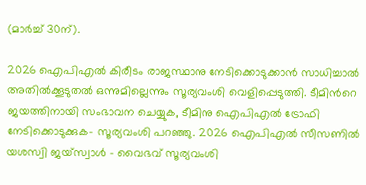(മാര്‍ച്ച് 30ന്).

2026 ഐപിഎല്‍ കിരീടം രാജസ്ഥാനു നേടിക്കൊടുക്കാന്‍ സാധിച്ചാല്‍ അതില്‍ക്കൂടുതല്‍ ഒന്നുമില്ലെന്നും സൂര്യവംശി വെളിപ്പെടുത്തി. ടീമിന്‍റെ ജയത്തിനായി സംഭാവന ചെയ്യുക, ടീമിനു ഐപിഎല്‍ ട്രോഫി നേടിക്കൊടുക്കുക- സൂര്യവംശി പറഞ്ഞു. 2026 ഐപിഎല്‍ സീസണില്‍ യശസ്വി ജയ്‌സ്വാള്‍ - വൈഭവ് സൂര്യവംശി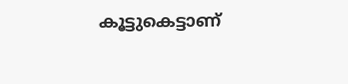കൂട്ടുകെട്ടാണ്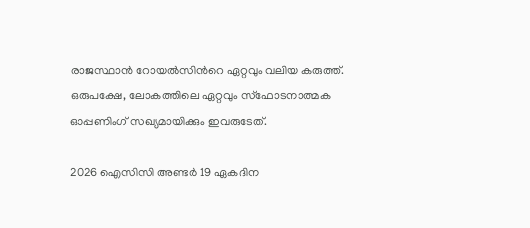രാജസ്ഥാന്‍ റോയല്‍സിന്‍റെ ഏറ്റവും വലിയ കരുത്ത്. ഒരുപക്ഷേ, ലോകത്തിലെ ഏറ്റവും സ്‌ഫോടനാത്മക ഓപ്പണിംഗ് സഖ്യമായിക്കും ഇവരുടേത്.

2026 ഐസിസി അണ്ടര്‍ 19 ഏകദിന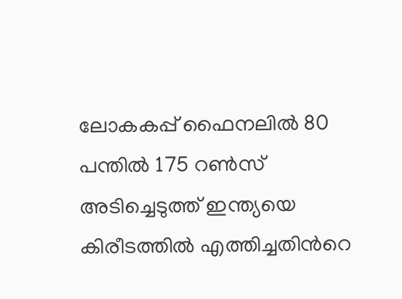ലോകകപ്പ് ഫൈനലില്‍ 80 പന്തില്‍ 175 റണ്‍സ് അടിച്ചെടുത്ത് ഇന്ത്യയെ കിരീടത്തില്‍ എത്തിച്ചതിന്‍റെ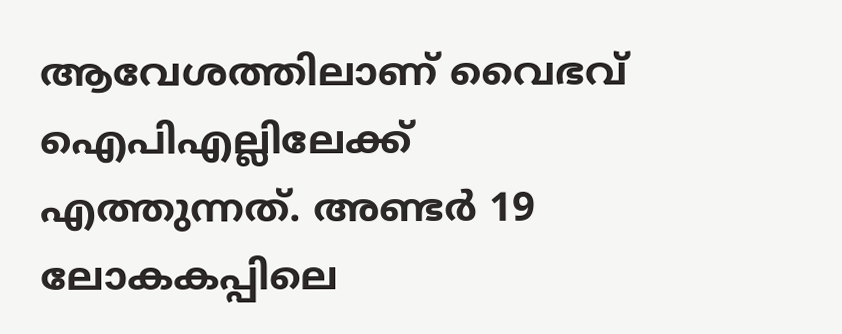ആവേശത്തിലാണ് വൈഭവ് ഐപിഎല്ലിലേക്ക് എത്തുന്നത്. അണ്ടർ 19 ലോകകപ്പിലെ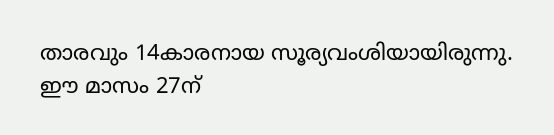താരവും 14കാരനായ സൂര്യവംശിയായിരുന്നു. ഈ മാസം 27ന്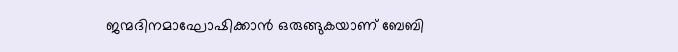ജന്മദിനമാഘോഷിക്കാന്‍ ഒരുങ്ങുകയാണ് ബേബി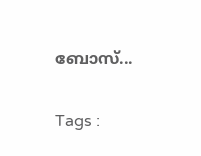ബോസ്...

Tags :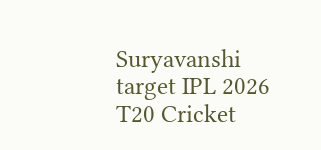Suryavanshi target IPL 2026 T20 Cricket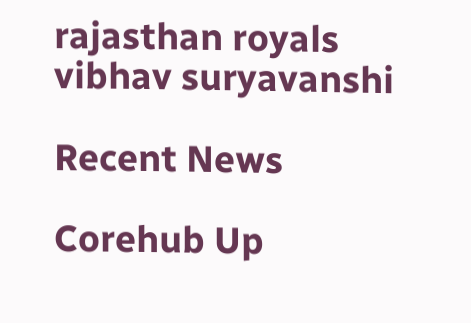rajasthan royals vibhav suryavanshi

Recent News

Corehub Up